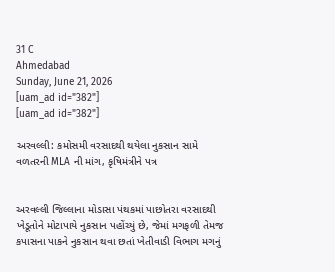31 C
Ahmedabad
Sunday, June 21, 2026
[uam_ad id="382"]
[uam_ad id="382"]

અરવલ્લી: કમોસમી વરસાદથી થયેલા નુકસાન સામે વળતરની MLA ની માંગ, કૃષિમંત્રીને પત્ર


અરવલ્લી જિલ્લાના મોડાસા પંથકમાં પાછોતરા વરસાદથી ખેડૂતોને મોટાપાયે નુકસાન પહોંચ્યું છે, જેમાં મગફળી તેમજ કપાસના પાકને નુકસાન થવા છતાં ખેતીવાડી વિભાગ મગનું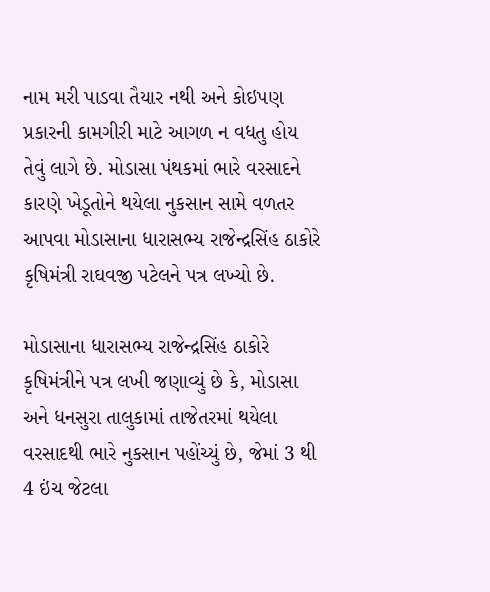નામ મરી પાડવા તૈયાર નથી અને કોઇપણ પ્રકારની કામગીરી માટે આગળ ન વધતુ હોય તેવું લાગે છે. મોડાસા પંથકમાં ભારે વરસાદને કારણે ખેડૂતોને થયેલા નુકસાન સામે વળતર આપવા મોડાસાના ધારાસભ્ય રાજેન્દ્રસિંહ ઠાકોરે કૃષિમંત્રી રાઘવજી પટેલને પત્ર લખ્યો છે.

મોડાસાના ધારાસભ્ય રાજેન્દ્રસિંહ ઠાકોરે કૃષિમંત્રીને પત્ર લખી જણાવ્યું છે કે, મોડાસા અને ધનસુરા તાલુકામાં તાજેતરમાં થયેલા વરસાદથી ભારે નુકસાન પહોંચ્યું છે, જેમાં 3 થી 4 ઇંચ જેટલા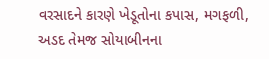વરસાદને કારણે ખેડૂતોના કપાસ, મગફળી, અડદ તેમજ સોયાબીનના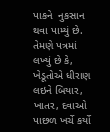પાકને  નુકસાન થવા પામ્યું છે. તેમણે પત્રમાં લખ્યું છે કે, ખેડૂતોએ ધીરાણ લઇને બિયાર, ખાતર, દવાઓ પાછળ ખર્ચે કર્યો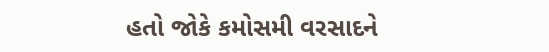હતો જોકે કમોસમી વરસાદને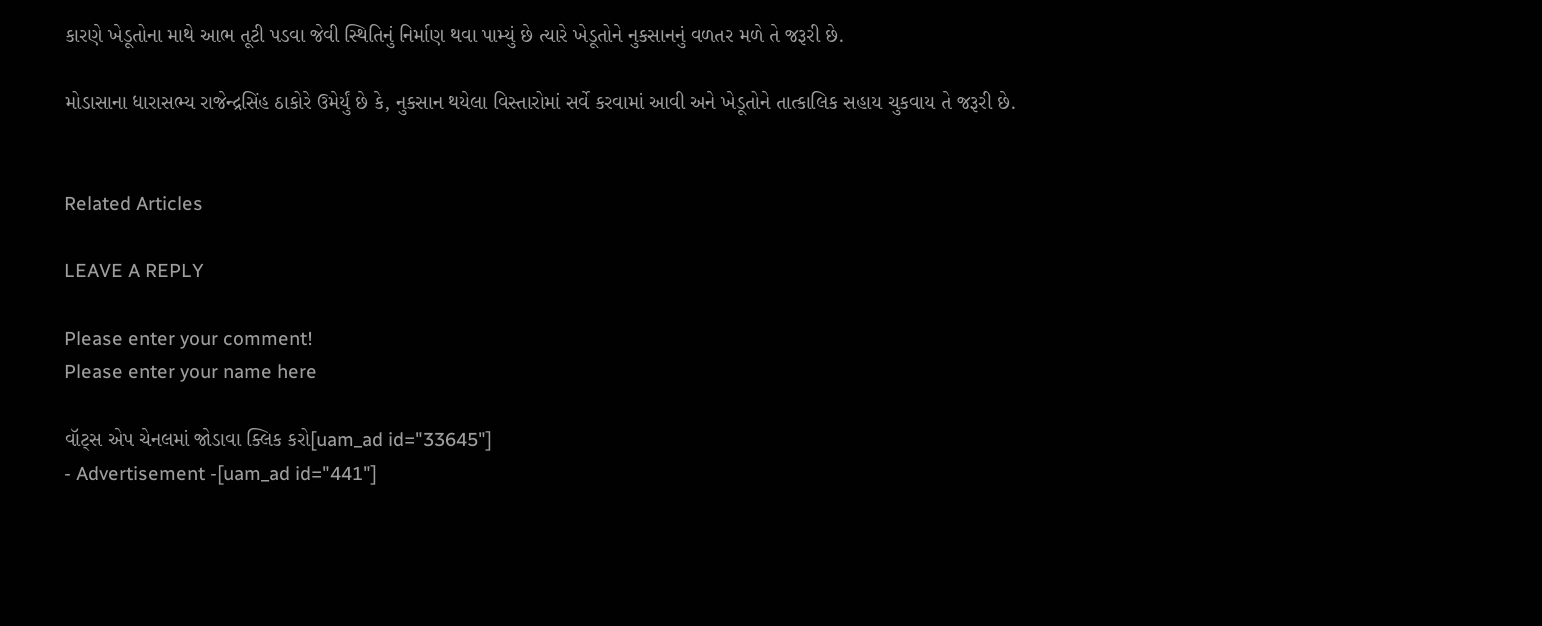કારણે ખેડૂતોના માથે આભ તૂટી પડવા જેવી સ્થિતિનું નિર્માણ થવા પામ્યું છે ત્યારે ખેડૂતોને નુકસાનનું વળતર મળે તે જરૂરી છે.

મોડાસાના ધારાસભ્ય રાજેન્દ્રસિંહ ઠાકોરે ઉમેર્યું છે કે, નુકસાન થયેલા વિસ્તારોમાં સર્વે કરવામાં આવી અને ખેડૂતોને તાત્કાલિક સહાય ચુકવાય તે જરૂરી છે.


Related Articles

LEAVE A REPLY

Please enter your comment!
Please enter your name here

વૉટ્સ એપ ચેનલમાં જોડાવા ક્લિક કરો[uam_ad id="33645"]
- Advertisement -[uam_ad id="441"]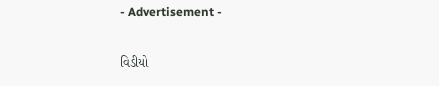- Advertisement -

વિડીયો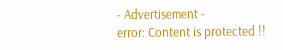- Advertisement -
error: Content is protected !!